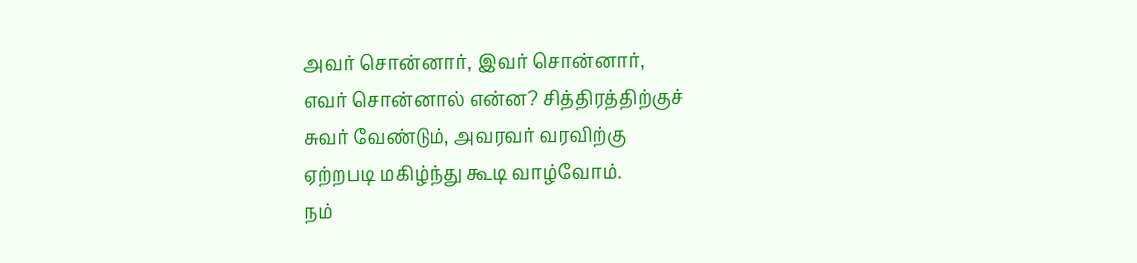அவர் சொன்னார், இவர் சொன்னார்,
எவர் சொன்னால் என்ன? சித்திரத்திற்குச்
சுவர் வேண்டும், அவரவர் வரவிற்கு
ஏற்றபடி மகிழ்ந்து கூடி வாழ்வோம்.
நம்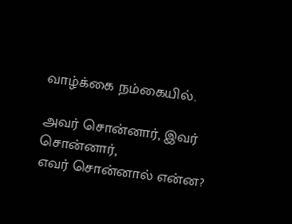வாழ்க்கை நம்கையில்.

அவர் சொன்னார், இவர் சொன்னார்,
எவர் சொன்னால் என்ன?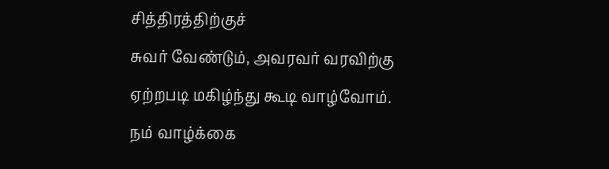சித்திரத்திற்குச்
சுவர் வேண்டும், அவரவர் வரவிற்கு
ஏற்றபடி மகிழ்ந்து கூடி வாழ்வோம்.
நம் வாழ்க்கை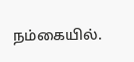நம்கையில்.